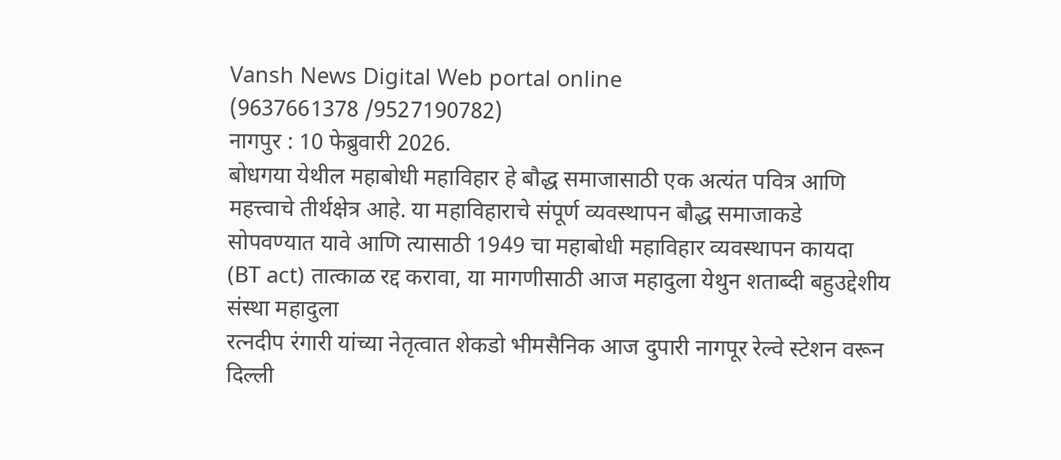Vansh News Digital Web portal online
(9637661378 /9527190782)
नागपुर : 10 फेब्रुवारी 2026.
बोधगया येथील महाबोधी महाविहार हे बौद्ध समाजासाठी एक अत्यंत पवित्र आणि महत्त्वाचे तीर्थक्षेत्र आहे. या महाविहाराचे संपूर्ण व्यवस्थापन बौद्ध समाजाकडे सोपवण्यात यावे आणि त्यासाठी 1949 चा महाबोधी महाविहार व्यवस्थापन कायदा (BT act) तात्काळ रद्द करावा, या मागणीसाठी आज महादुला येथुन शताब्दी बहुउद्देशीय संस्था महादुला
रत्नदीप रंगारी यांच्या नेतृत्वात शेकडो भीमसैनिक आज दुपारी नागपूर रेल्वे स्टेशन वरून दिल्ली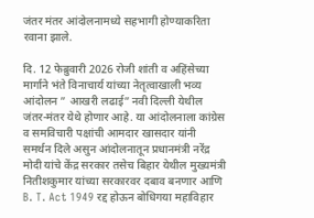जंतर मंतर आंदोलनामध्ये सहभागी होण्याकरिता रवाना झाले.

दि. 12 फेब्रुवारी 2026 रोजी शांती व अहिंसेच्या मार्गाने भंते विनाचार्य यांच्या नेतृत्वाखाली भव्य आंदोलन ” आखरी लढाई” नवी दिल्ली येथील जंतर-मंतर येथे होणार आहे. या आंदोलनाला कांग्रेस व समविचारी पक्षांची आमदार खासदार यांनी समर्थन दिले असुन आंदोलनातून प्रधानमंत्री नरेंद्र मोदी यांचे केंद्र सरकार तसेच बिहार येथील मुख्यमंत्री नितीशकुमार यांच्या सरकारवर दबाव बनणार आणि B. T. Act 1949 रद्द होऊन बोधिगया महाविहार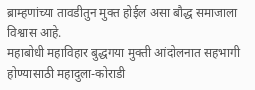ब्राम्हणांच्या तावडीतुन मुक्त होईल असा बौद्ध समाजाला विश्वास आहे.
महाबोधी महाविहार बुद्धगया मुक्ती आंदोलनात सहभागी होण्यासाठी महादुला-कोराडी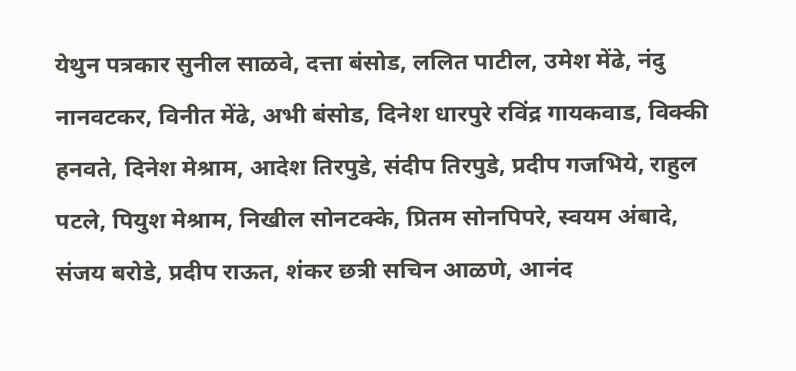येथुन पत्रकार सुनील साळवे, दत्ता बंसोड, ललित पाटील, उमेश मेंढे, नंदु नानवटकर, विनीत मेंढे, अभी बंसोड, दिनेश धारपुरे रविंद्र गायकवाड, विक्की हनवते, दिनेश मेश्राम, आदेश तिरपुडे, संदीप तिरपुडे, प्रदीप गजभिये, राहुल पटले, पियुश मेश्राम, निखील सोनटक्के, प्रितम सोनपिपरे, स्वयम अंबादे, संजय बरोडे, प्रदीप राऊत, शंकर छत्री सचिन आळणे, आनंद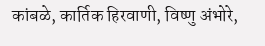कांबळे, कार्तिक हिरवाणी, विष्णु अंभोरे,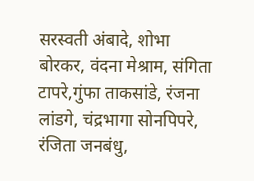सरस्वती अंबादे, शोभा बोरकर, वंदना मेश्राम, संगिता टापरे,गुंफा ताकसांडे, रंजना लांडगे, चंद्रभागा सोनपिपरे, रंजिता जनबंधु,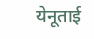येनूताई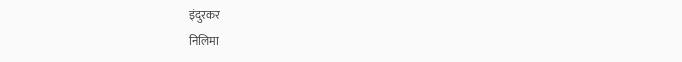इंदुरकर
निलिमा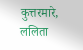कुत्तरमारे, ललिता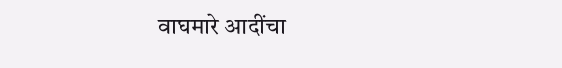वाघमारे आदींचा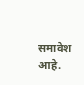समावेश आहे.